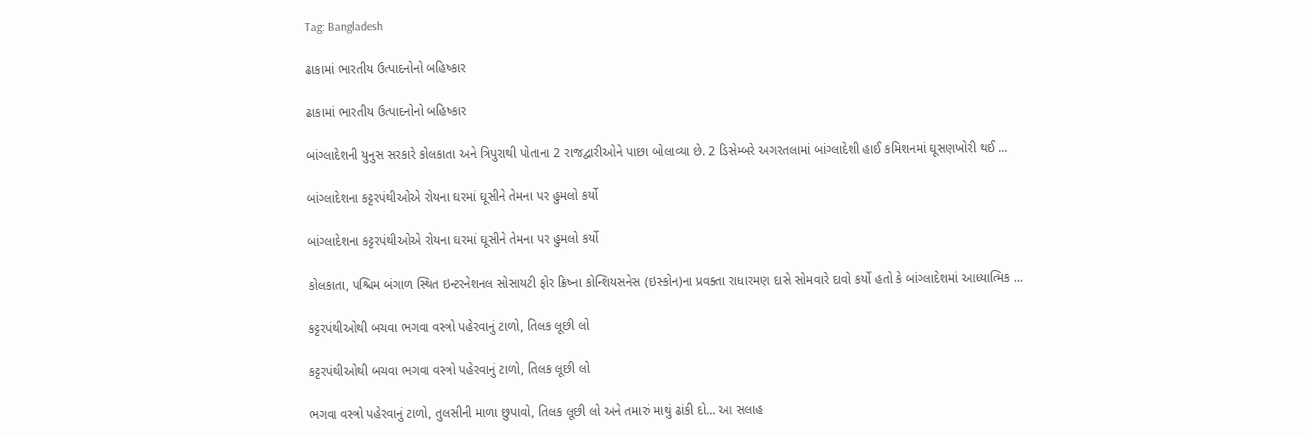Tag: Bangladesh

ઢાકામાં ભારતીય ઉત્પાદનોનો બહિષ્કાર

ઢાકામાં ભારતીય ઉત્પાદનોનો બહિષ્કાર

બાંગ્લાદેશની યુનુસ સરકારે કોલકાતા અને ત્રિપુરાથી પોતાના 2 રાજદ્વારીઓને પાછા બોલાવ્યા છે. 2 ડિસેમ્બરે અગરતલામાં બાંગ્લાદેશી હાઈ કમિશનમાં ઘૂસણખોરી થઈ ...

બાંગ્લાદેશના કટ્ટરપંથીઓએ રોયના ઘરમાં ઘૂસીને તેમના પર હુમલો કર્યો

બાંગ્લાદેશના કટ્ટરપંથીઓએ રોયના ઘરમાં ઘૂસીને તેમના પર હુમલો કર્યો

કોલકાતા, પશ્ચિમ બંગાળ સ્થિત ઇન્ટરનેશનલ સોસાયટી ફોર ક્રિષ્ના કોન્શિયસનેસ (ઇસ્કોન)ના પ્રવક્તા રાધારમણ દાસે સોમવારે દાવો કર્યો હતો કે બાંગ્લાદેશમાં આધ્યાત્મિક ...

કટ્ટરપંથીઓથી બચવા ભગવા વસ્ત્રો પહેરવાનું ટાળો, તિલક લૂછી લો

કટ્ટરપંથીઓથી બચવા ભગવા વસ્ત્રો પહેરવાનું ટાળો, તિલક લૂછી લો

ભગવા વસ્ત્રો પહેરવાનું ટાળો, તુલસીની માળા છુપાવો, તિલક લૂછી લો અને તમારું માથું ઢાંકી દો... આ સલાહ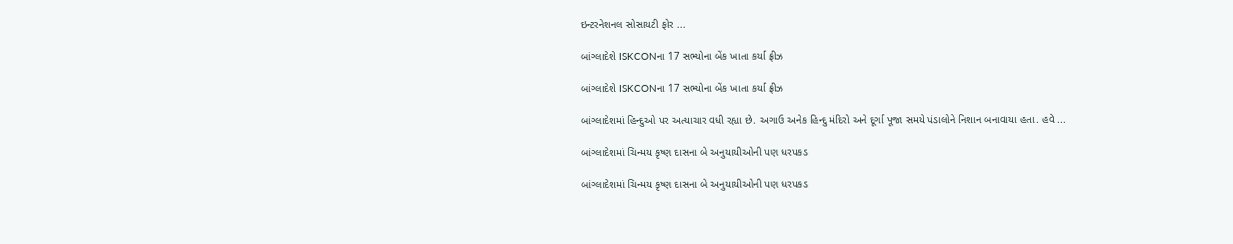ઇન્ટરનેશનલ સોસાયટી ફોર ...

બાંગ્લાદેશે ISKCONના 17 સભ્યોના બેંક ખાતા કર્યા ફ્રીઝ

બાંગ્લાદેશે ISKCONના 17 સભ્યોના બેંક ખાતા કર્યા ફ્રીઝ

બાંગ્લાદેશમાં હિન્દુઓ પર અત્યાચાર વધી રહ્યા છે. અગાઉ અનેક હિન્દુ મંદિરો અને દૂર્ગા પૂજા સમયે પંડાલોને નિશાન બનાવાયા હતા. હવે ...

બાંગ્લાદેશમાં ચિન્મય કૃષ્ણ દાસના બે અનુયાયીઓની પણ ધરપકડ

બાંગ્લાદેશમાં ચિન્મય કૃષ્ણ દાસના બે અનુયાયીઓની પણ ધરપકડ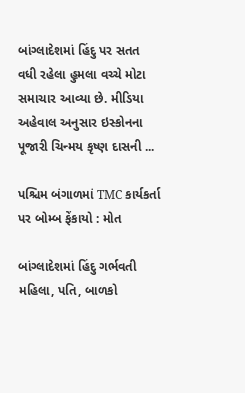બાંગ્લાદેશમાં હિંદુ પર સતત વધી રહેલા હુમલા વચ્ચે મોટા સમાચાર આવ્યા છે. મીડિયા અહેવાલ અનુસાર ઇસ્કોનના પૂજારી ચિન્મય કૃષ્ણ દાસની ...

પશ્ચિમ બંગાળમાં TMC કાર્યકર્તા પર બોમ્બ ફેંકાયો : મોત

બાંગ્લાદેશમાં હિંદુ ગર્ભવતી મહિલા, પતિ, બાળકો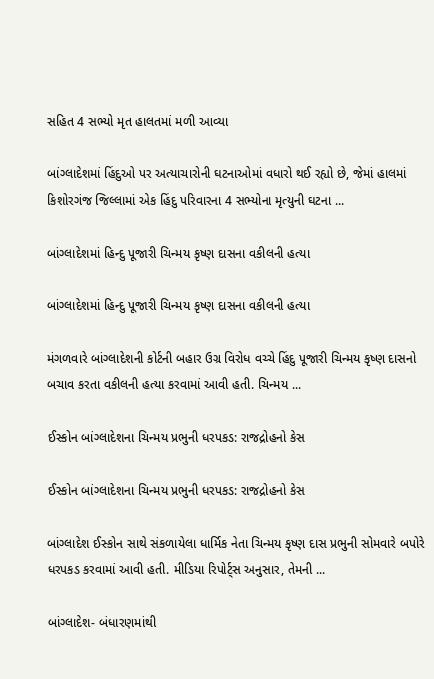સહિત 4 સભ્યો મૃત હાલતમાં મળી આવ્યા

બાંગ્લાદેશમાં હિંદુઓ પર અત્યાચારોની ઘટનાઓમાં વધારો થઈ રહ્યો છે, જેમાં હાલમાં કિશોરગંજ જિલ્લામાં એક હિંદુ પરિવારના 4 સભ્યોના મૃત્યુની ઘટના ...

બાંગ્લાદેશમાં હિન્દુ પૂજારી ચિન્મય કૃષ્ણ દાસના વકીલની હત્યા

બાંગ્લાદેશમાં હિન્દુ પૂજારી ચિન્મય કૃષ્ણ દાસના વકીલની હત્યા

મંગળવારે બાંગ્લાદેશની કોર્ટની બહાર ઉગ્ર વિરોધ વચ્ચે હિંદુ પૂજારી ચિન્મય કૃષ્ણ દાસનો બચાવ કરતા વકીલની હત્યા કરવામાં આવી હતી. ચિન્મય ...

ઈસ્કોન બાંગ્લાદેશના ચિન્મય પ્રભુની ધરપકડ: રાજદ્રોહનો કેસ

ઈસ્કોન બાંગ્લાદેશના ચિન્મય પ્રભુની ધરપકડ: રાજદ્રોહનો કેસ

બાંગ્લાદેશ ઈસ્કોન સાથે સંકળાયેલા ધાર્મિક નેતા ચિન્મય કૃષ્ણ દાસ પ્રભુની સોમવારે બપોરે ધરપકડ કરવામાં આવી હતી. મીડિયા રિપોર્ટ્સ અનુસાર, તેમની ...

બાંગ્લાદેશ- બંધારણમાંથી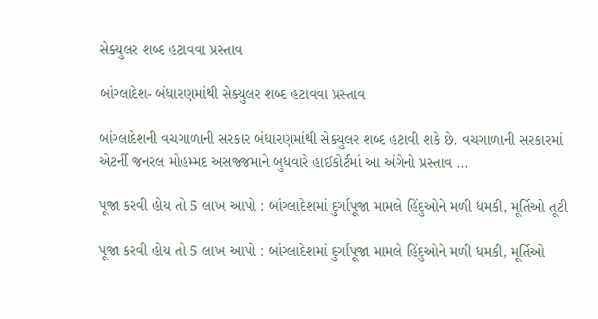સેક્યુલર શબ્દ હટાવવા પ્રસ્તાવ

બાંગ્લાદેશ- બંધારણમાંથી સેક્યુલર શબ્દ હટાવવા પ્રસ્તાવ

બાંગ્લાદેશની વચગાળાની સરકાર બંધારણમાંથી સેક્યુલર શબ્દ હટાવી શકે છે. વચગાળાની સરકારમાં એટર્ની જનરલ મોહમ્મદ અસજ્જમાને બુધવારે હાઈકોર્ટમાં આ અંગેનો પ્રસ્તાવ ...

પૂજા કરવી હોય તો 5 લાખ આપો : બાંગ્લાદેશમાં દુર્ગાપૂજા મામલે હિંદુઓને મળી ધમકી, મૂર્તિઓ તૂટી

પૂજા કરવી હોય તો 5 લાખ આપો : બાંગ્લાદેશમાં દુર્ગાપૂજા મામલે હિંદુઓને મળી ધમકી, મૂર્તિઓ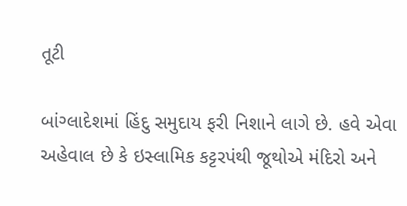તૂટી

બાંગ્લાદેશમાં હિંદુ સમુદાય ફરી નિશાને લાગે છે. હવે એવા અહેવાલ છે કે ઇસ્લામિક કટ્ટરપંથી જૂથોએ મંદિરો અને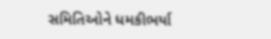સમિતિઓને ધમકીભર્યા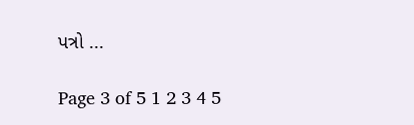પત્રો ...

Page 3 of 5 1 2 3 4 5